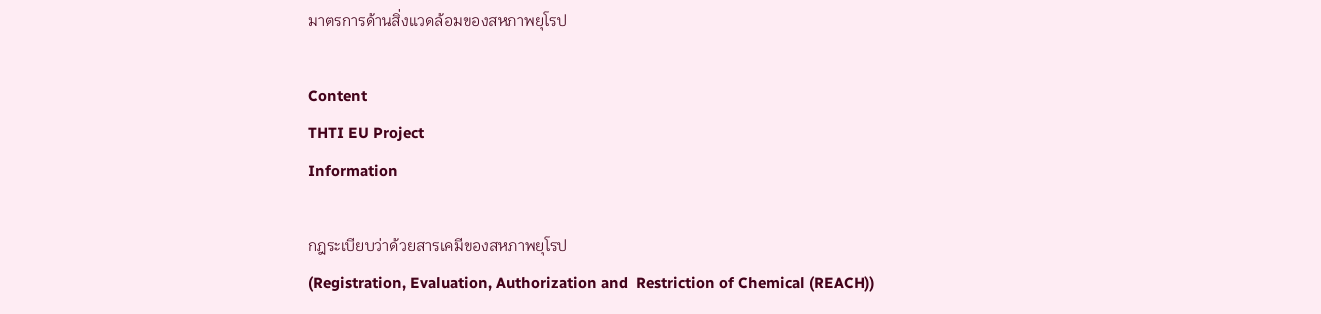มาตรการด้านสิ่งแวดล้อมของสหภาพยุโรป

Content
THTI EU Project
Information

กฎระเบียบว่าด้วยสารเคมีของสหภาพยุโรป
(Registration, Evaluation, Authorization and  Restriction of Chemical (REACH))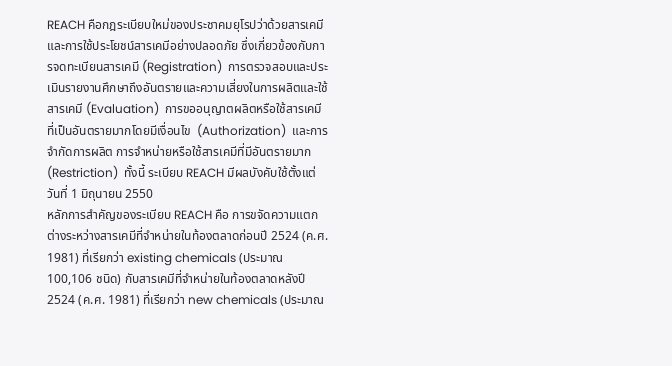REACH คือกฎระเบียบใหม่ของประชาคมยุโรปว่าด้วยสารเคมีและการใช้ประโยชน์สารเคมีอย่างปลอดภัย ซึ่งเกี่ยวข้องกับการจดทะเบียนสารเคมี (Registration)  การตรวจสอบและประเมินรายงานศึกษาถึงอันตรายและความเสี่ยงในการผลิตและใช้สารเคมี (Evaluation)  การขออนุญาตผลิตหรือใช้สารเคมีที่เป็นอันตรายมากโดยมีเงื่อนไข  (Authorization)  และการจำกัดการผลิต การจำหน่ายหรือใช้สารเคมีที่มีอันตรายมาก  (Restriction)  ทั้งนี้ ระเบียบ REACH มีผลบังคับใช้ตั้งแต่วันที่ 1 มิถุนายน 2550
หลักการสำคัญของระเบียบ REACH คือ การขจัดความแตกต่างระหว่างสารเคมีที่จำหน่ายในท้องตลาดก่อนปี 2524 (ค.ศ. 1981) ที่เรียกว่า existing chemicals (ประมาณ 100,106 ชนิด) กับสารเคมีที่จำหน่ายในท้องตลาดหลังปี 2524 (ค.ศ. 1981) ที่เรียกว่า new chemicals (ประมาณ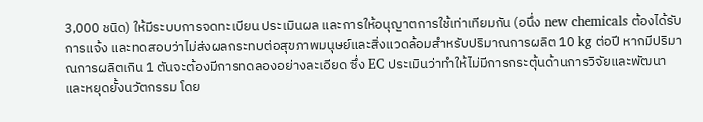3,000 ชนิด) ให้มีระบบการจดทะเบียน ประเมินผล และการให้อนุญาตการใช้เท่าเทียมกัน (อนึ่ง new chemicals ต้องได้รับการแจ้ง และทดสอบว่าไม่ส่งผลกระทบต่อสุขภาพมนุษย์และสิ่งแวดล้อมสำหรับปริมาณการผลิต 10 kg ต่อปี หากมีปริมาณการผลิตเกิน 1 ตันจะต้องมีการทดลองอย่างละเอียด ซึ่ง EC ประเมินว่าทำให้ไม่มีการกระตุ้นด้านการวิจัยและพัฒนา และหยุดยั้งนวัตกรรม โดย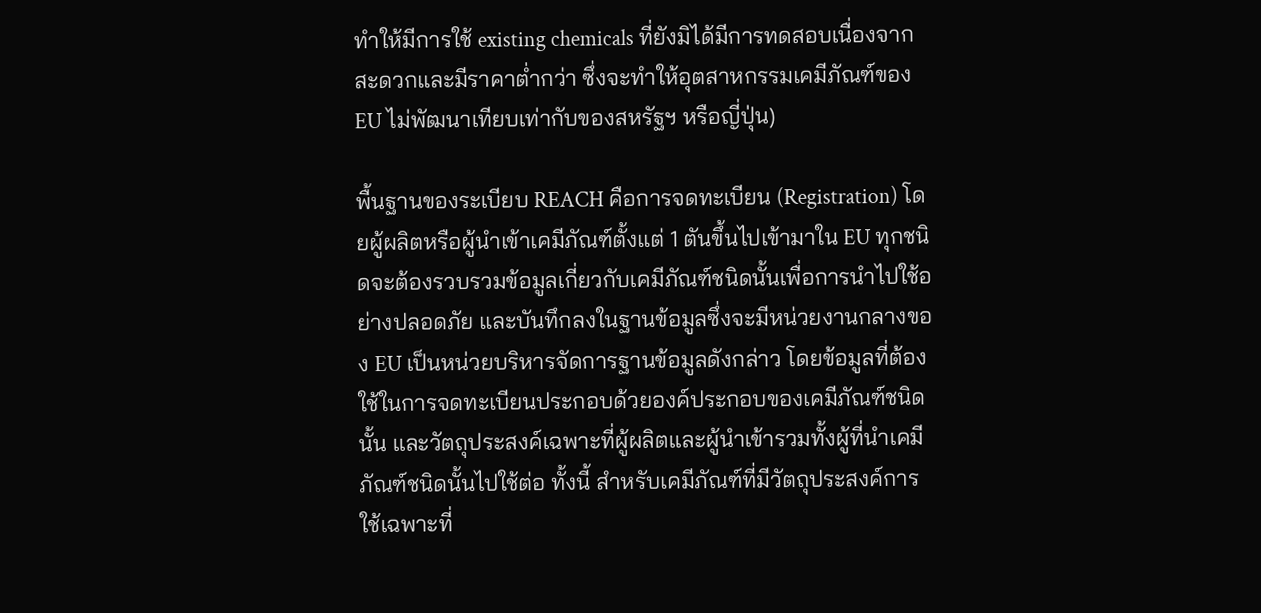ทำให้มีการใช้ existing chemicals ที่ยังมิได้มีการทดสอบเนื่องจากสะดวกและมีราคาต่ำกว่า ซึ่งจะทำให้อุตสาหกรรมเคมีภัณฑ์ของ EU ไม่พัฒนาเทียบเท่ากับของสหรัฐฯ หรือญี่ปุ่น)

พื้นฐานของระเบียบ REACH คือการจดทะเบียน (Registration) โดยผู้ผลิตหรือผู้นำเข้าเคมีภัณฑ์ตั้งแต่ 1 ตันขึ้นไปเข้ามาใน EU ทุกชนิดจะต้องรวบรวมข้อมูลเกี่ยวกับเคมีภัณฑ์ชนิดนั้นเพื่อการนำไปใช้อย่างปลอดภัย และบันทึกลงในฐานข้อมูลซึ่งจะมีหน่วยงานกลางของ EU เป็นหน่วยบริหารจัดการฐานข้อมูลดังกล่าว โดยข้อมูลที่ต้องใช้ในการจดทะเบียนประกอบด้วยองค์ประกอบของเคมีภัณฑ์ชนิดนั้น และวัตถุประสงค์เฉพาะที่ผู้ผลิตและผู้นำเข้ารวมทั้งผู้ที่นำเคมีภัณฑ์ชนิดนั้นไปใช้ต่อ ทั้งนี้ สำหรับเคมีภัณฑ์ที่มีวัตถุประสงค์การใช้เฉพาะที่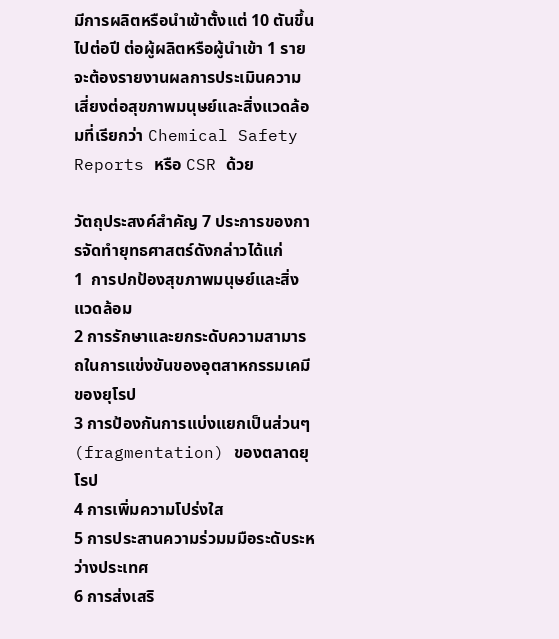มีการผลิตหรือนำเข้าตั้งแต่ 10 ตันขึ้นไปต่อปี ต่อผู้ผลิตหรือผู้นำเข้า 1 ราย จะต้องรายงานผลการประเมินความเสี่ยงต่อสุขภาพมนุษย์และสิ่งแวดล้อมที่เรียกว่า Chemical Safety Reports หรือ CSR ด้วย

วัตถุประสงค์สำคัญ 7 ประการของการจัดทำยุทธศาสตร์ดังกล่าวได้แก่
1  การปกป้องสุขภาพมนุษย์และสิ่งแวดล้อม
2 การรักษาและยกระดับความสามารถในการแข่งขันของอุตสาหกรรมเคมีของยุโรป
3 การป้องกันการแบ่งแยกเป็นส่วนๆ (fragmentation) ของตลาดยุโรป
4 การเพิ่มความโปร่งใส
5 การประสานความร่วมมมือระดับระหว่างประเทศ
6 การส่งเสริ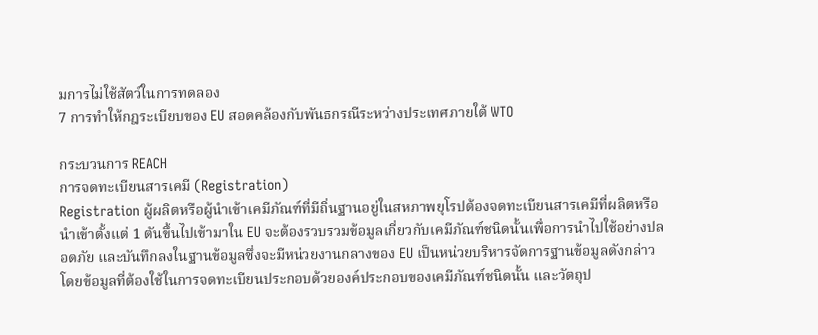มการไม่ใช้สัตว์ในการทดลอง
7 การทำให้กฎระเบียบของ EU สอดคล้องกับพันธกรณีระหว่างประเทศภายใต้ WTO

กระบวนการ REACH
การจดทะเบียนสารเคมี (Registration)
Registration ผู้ผลิตหรือผู้นำเข้าเคมีภัณฑ์ที่มีถิ่นฐานอยู่ในสหภาพยุโรปต้องจดทะเบียนสารเคมีที่ผลิตหรือนำเข้าตั้งแต่ 1 ตันขึ้นไปเข้ามาใน EU จะต้องรวบรวมข้อมูลเกี่ยวกับเคมีภัณฑ์ชนิดนั้นเพื่อการนำไปใช้อย่างปลอดภัย และบันทึกลงในฐานข้อมูลซึ่งจะมีหน่วยงานกลางของ EU เป็นหน่วยบริหารจัดการฐานข้อมูลดังกล่าว โดยข้อมูลที่ต้องใช้ในการจดทะเบียนประกอบด้วยองค์ประกอบของเคมีภัณฑ์ชนิดนั้น และวัตถุป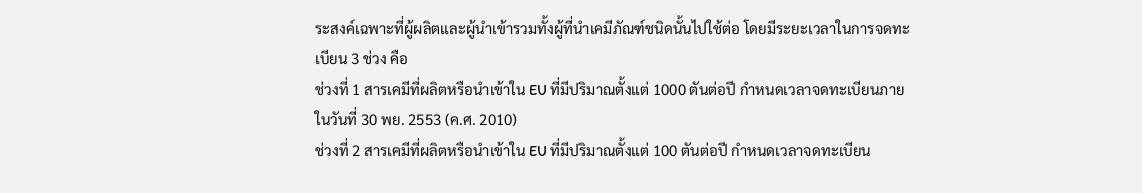ระสงค์เฉพาะที่ผู้ผลิตและผู้นำเข้ารวมทั้งผู้ที่นำเคมีภัณฑ์ชนิดนั้นไปใช้ต่อ โดยมีระยะเวลาในการจดทะเบียน 3 ช่วง คือ
ช่วงที่ 1 สารเคมีที่ผลิตหรือนำเข้าใน EU ที่มีปริมาณตั้งแต่ 1000 ตันต่อปี กำหนดเวลาจดทะเบียนภายในวันที่ 30 พย. 2553 (ค.ศ. 2010)
ช่วงที่ 2 สารเคมีที่ผลิตหรือนำเข้าใน EU ที่มีปริมาณตั้งแต่ 100 ตันต่อปี กำหนดเวลาจดทะเบียน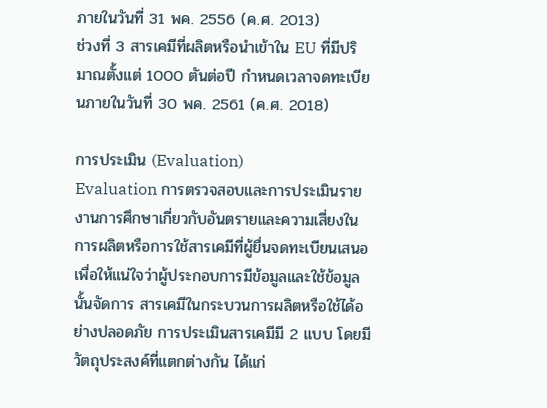ภายในวันที่ 31 พค. 2556 (ค.ศ. 2013)
ช่วงที่ 3 สารเคมีที่ผลิตหรือนำเข้าใน EU ที่มีปริมาณตั้งแต่ 1000 ตันต่อปี กำหนดเวลาจดทะเบียนภายในวันที่ 30 พค. 2561 (ค.ศ. 2018)

การประเมิน (Evaluation)
Evaluation การตรวจสอบและการประเมินรายงานการศึกษาเกี่ยวกับอันตรายและความเสี่ยงในการผลิตหรือการใช้สารเคมีที่ผู้ยื่นจดทะเบียนเสนอ เพื่อให้แน่ใจว่าผู้ประกอบการมีข้อมูลและใช้ข้อมูลนั้นจัดการ สารเคมีในกระบวนการผลิตหรือใช้ได้อย่างปลอดภัย การประเมินสารเคมีมี 2 แบบ โดยมีวัตถุประสงค์ที่แตกต่างกัน ได้แก่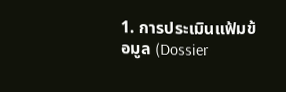1. การประเมินแฟ้มข้อมูล (Dossier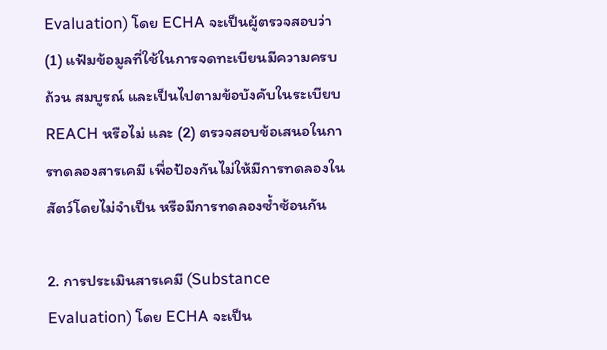Evaluation) โดย ECHA จะเป็นผู้ตรวจสอบว่า (1) แฟ้มข้อมูลที่ใช้ในการจดทะเบียนมีความครบถ้วน สมบูรณ์ และเป็นไปตามข้อบังคับในระเบียบ REACH หรือไม่ และ (2) ตรวจสอบข้อเสนอในการทดลองสารเคมี เพื่อป้องกันไม่ให้มีการทดลองในสัตว์โดยไม่จำเป็น หรือมีการทดลองซ้ำซ้อนกัน

2. การประเมินสารเคมี (Substance Evaluation) โดย ECHA จะเป็น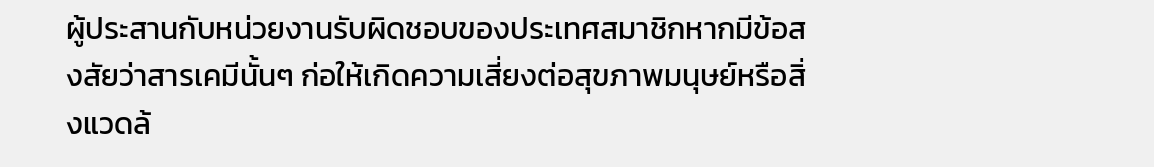ผู้ประสานกับหน่วยงานรับผิดชอบของประเทศสมาชิกหากมีข้อสงสัยว่าสารเคมีนั้นๆ ก่อให้เกิดความเสี่ยงต่อสุขภาพมนุษย์หรือสิ่งแวดล้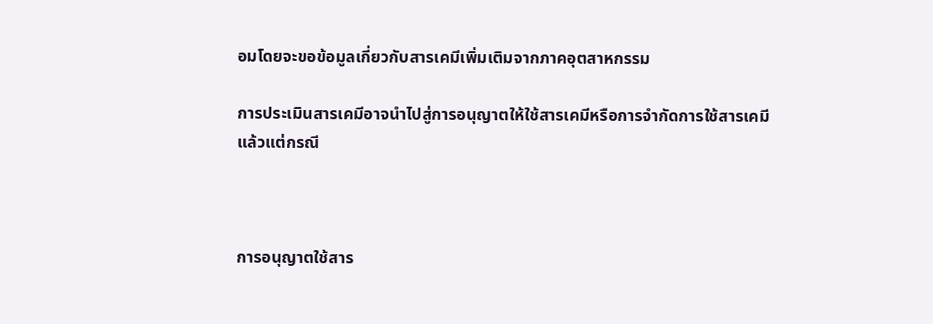อมโดยจะขอข้อมูลเกี่ยวกับสารเคมีเพิ่มเติมจากภาคอุตสาหกรรม

การประเมินสารเคมีอาจนำไปสู่การอนุญาตให้ใช้สารเคมีหรือการจำกัดการใช้สารเคมีแล้วแต่กรณี



การอนุญาตใช้สาร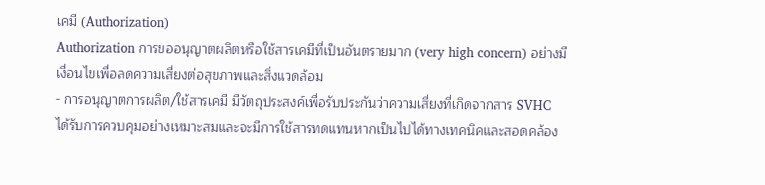เคมี (Authorization)
Authorization การขออนุญาตผลิตหรือใช้สารเคมีที่เป็นอันตรายมาก (very high concern) อย่างมีเงื่อนไขเพื่อลดความเสี่ยงต่อสุขภาพและสิ่งแวดล้อม
- การอนุญาตการผลิต/ใช้สารเคมี มีวัตถุประสงค์เพื่อรับประกันว่าความเสี่ยงที่เกิดจากสาร SVHC ได้รับการควบคุมอย่างเหมาะสมและจะมีการใช้สารทดแทนหากเป็นไปได้ทางเทคนิคและสอดคล้อง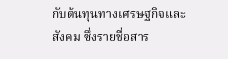กับต้นทุนทางเศรษฐกิจและสังคม ซึ่งรายชื่อสาร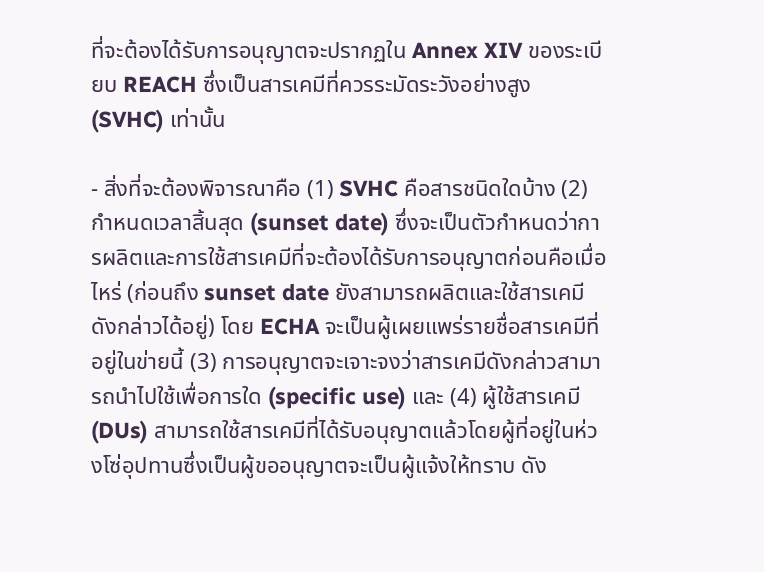ที่จะต้องได้รับการอนุญาตจะปรากฏใน Annex XIV ของระเบียบ REACH ซึ่งเป็นสารเคมีที่ควรระมัดระวังอย่างสูง (SVHC) เท่านั้น

- สิ่งที่จะต้องพิจารณาคือ (1) SVHC คือสารชนิดใดบ้าง (2) กำหนดเวลาสิ้นสุด (sunset date) ซึ่งจะเป็นตัวกำหนดว่าการผลิตและการใช้สารเคมีที่จะต้องได้รับการอนุญาตก่อนคือเมื่อไหร่ (ก่อนถึง sunset date ยังสามารถผลิตและใช้สารเคมีดังกล่าวได้อยู่) โดย ECHA จะเป็นผู้เผยแพร่รายชื่อสารเคมีที่อยู่ในข่ายนี้ (3) การอนุญาตจะเจาะจงว่าสารเคมีดังกล่าวสามารถนำไปใช้เพื่อการใด (specific use) และ (4) ผู้ใช้สารเคมี (DUs) สามารถใช้สารเคมีที่ได้รับอนุญาตแล้วโดยผู้ที่อยู่ในห่วงโซ่อุปทานซึ่งเป็นผู้ขออนุญาตจะเป็นผู้แจ้งให้ทราบ ดัง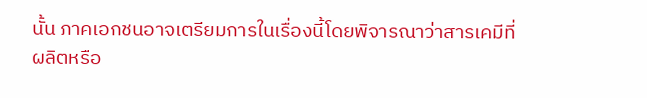นั้น ภาคเอกชนอาจเตรียมการในเรื่องนี้โดยพิจารณาว่าสารเคมีที่ผลิตหรือ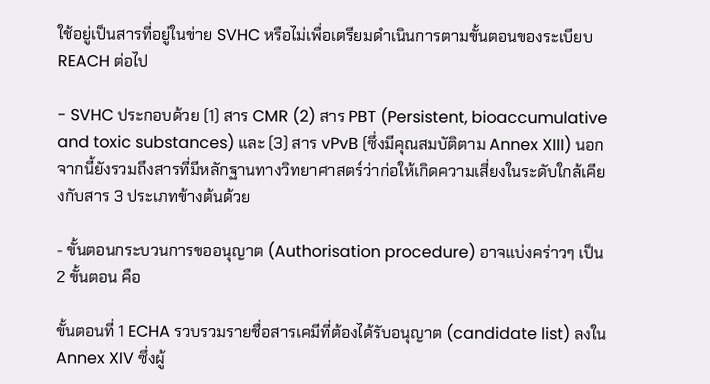ใช้อยู่เป็นสารที่อยู่ในข่าย SVHC หรือไม่เพื่อเตรียมดำเนินการตามขั้นตอนของระเบียบ REACH ต่อไป

- SVHC ประกอบด้วย (1) สาร CMR (2) สาร PBT (Persistent, bioaccumulative and toxic substances) และ (3) สาร vPvB (ซึ่งมีคุณสมบัติตาม Annex XIII) นอกจากนี้ยังรวมถึงสารที่มีหลักฐานทางวิทยาศาสตร์ว่าก่อให้เกิดความเสี่ยงในระดับใกล้เคียงกับสาร 3 ประเภทข้างต้นด้วย

- ขั้นตอนกระบวนการขออนุญาต (Authorisation procedure) อาจแบ่งคร่าวๆ เป็น 2 ขั้นตอน คือ

ขั้นตอนที่ 1 ECHA รวบรวมรายชื่อสารเคมีที่ต้องได้รับอนุญาต (candidate list) ลงใน Annex XIV ซึ่งผู้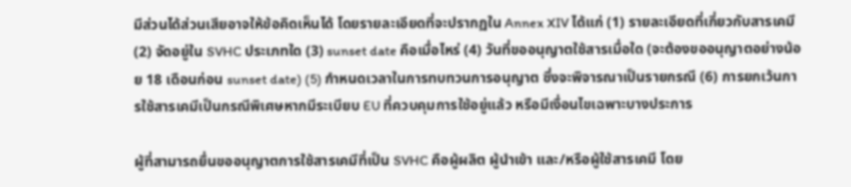มีส่วนได้ส่วนเสียอาจให้ข้อคิดเห็นได้ โดยรายละเอียดที่จะปรากฏใน Annex XIV ได้แก่ (1) รายละเอียดที่เกี่ยวกับสารเคมี (2) จัดอยู่ใน SVHC ประเภทใด (3) sunset date คือเมื่อไหร่ (4) วันที่ขออนุญาตใช้สารเมื่อใด (จะต้องขออนุญาตอย่างน้อย 18 เดือนก่อน sunset date) (5) กำหนดเวลาในการทบทวนการอนุญาต ซึ่งจะพิจารณาเป็นรายกรณี (6) การยกเว้นการใช้สารเคมีเป็นกรณีพิเศษหากมีระเบียบ EU ที่ควบคุมการใช้อยู่แล้ว หรือมีเงื่อนไขเฉพาะบางประการ

ผู้ที่สามารถยื่นขออนุญาตการใช้สารเคมีที่เป็น SVHC คือผู้ผลิต ผู้นำเข้า และ/หรือผู้ใช้สารเคมี โดย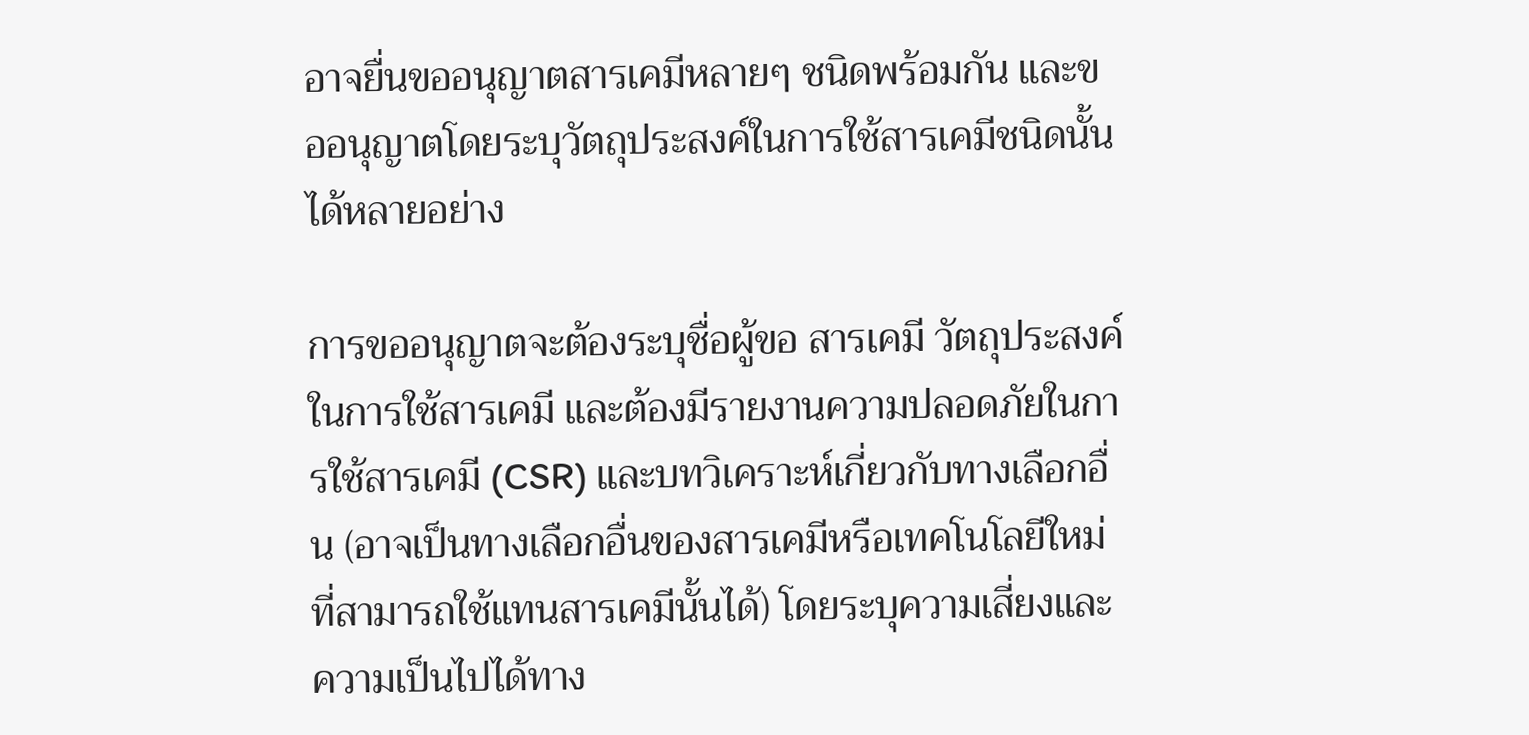อาจยื่นขออนุญาตสารเคมีหลายๆ ชนิดพร้อมกัน และขออนุญาตโดยระบุวัตถุประสงค์ในการใช้สารเคมีชนิดนั้นได้หลายอย่าง

การขออนุญาตจะต้องระบุชื่อผู้ขอ สารเคมี วัตถุประสงค์ในการใช้สารเคมี และต้องมีรายงานความปลอดภัยในการใช้สารเคมี (CSR) และบทวิเคราะห์เกี่ยวกับทางเลือกอื่น (อาจเป็นทางเลือกอื่นของสารเคมีหรือเทคโนโลยีใหม่ที่สามารถใช้แทนสารเคมีนั้นได้) โดยระบุความเสี่ยงและความเป็นไปได้ทาง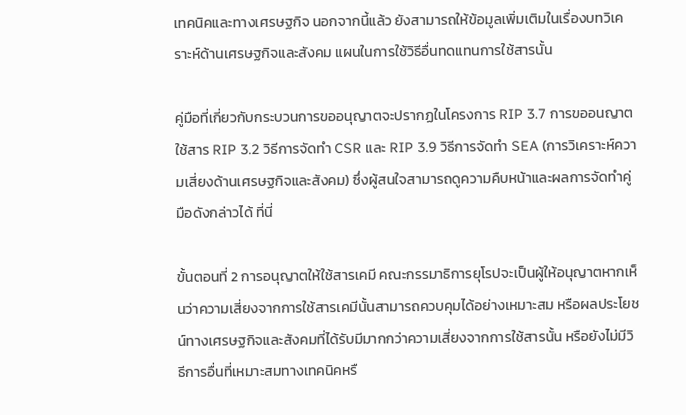เทคนิคและทางเศรษฐกิจ นอกจากนี้แล้ว ยังสามารถให้ข้อมูลเพิ่มเติมในเรื่องบทวิเคราะห์ด้านเศรษฐกิจและสังคม แผนในการใช้วิธีอื่นทดแทนการใช้สารนั้น

คู่มือที่เกี่ยวกับกระบวนการขออนุญาตจะปรากฏในโครงการ RIP 3.7 การขออนญาตใช้สาร RIP 3.2 วิธีการจัดทำ CSR และ RIP 3.9 วิธีการจัดทำ SEA (การวิเคราะห์ความเสี่ยงด้านเศรษฐกิจและสังคม) ซึ่งผู้สนใจสามารถดูความคืบหน้าและผลการจัดทำคู่มือดังกล่าวได้ ที่นี่

ขั้นตอนที่ 2 การอนุญาตให้ใช้สารเคมี คณะกรรมาธิการยุโรปจะเป็นผู้ให้อนุญาตหากเห็นว่าความเสี่ยงจากการใช้สารเคมีนั้นสามารถควบคุมได้อย่างเหมาะสม หรือผลประโยชน์ทางเศรษฐกิจและสังคมที่ได้รับมีมากกว่าความเสี่ยงจากการใช้สารนั้น หรือยังไม่มีวิธีการอื่นที่เหมาะสมทางเทคนิคหรื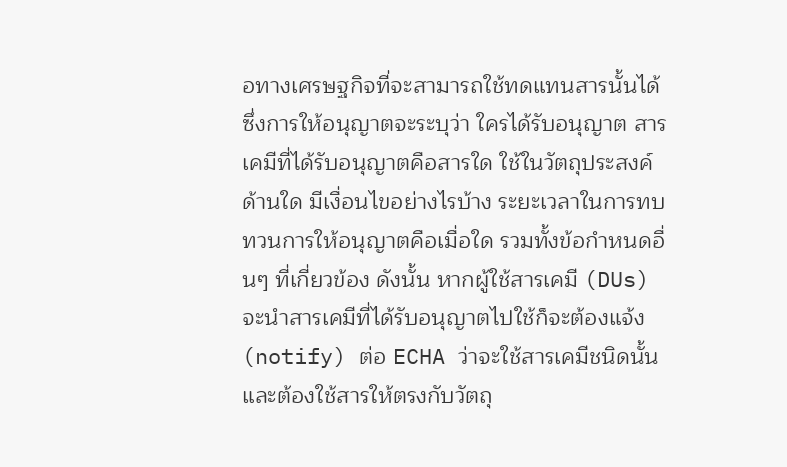อทางเศรษฐกิจที่จะสามารถใช้ทดแทนสารนั้นได้ ซึ่งการให้อนุญาตจะระบุว่า ใครได้รับอนุญาต สารเคมีที่ได้รับอนุญาตคือสารใด ใช้ในวัตถุประสงค์ด้านใด มีเงื่อนไขอย่างไรบ้าง ระยะเวลาในการทบทวนการให้อนุญาตคือเมื่อใด รวมทั้งข้อกำหนดอื่นๆ ที่เกี่ยวข้อง ดังนั้น หากผู้ใช้สารเคมี (DUs) จะนำสารเคมีที่ได้รับอนุญาตไปใช้ก็จะต้องแจ้ง (notify) ต่อ ECHA ว่าจะใช้สารเคมีชนิดนั้น และต้องใช้สารให้ตรงกับวัตถุ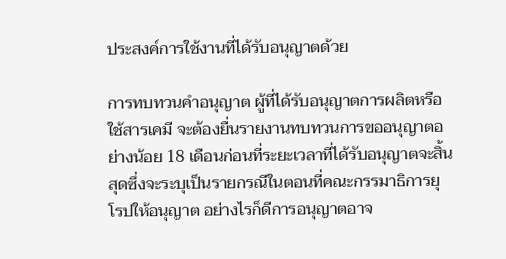ประสงค์การใช้งานที่ได้รับอนุญาตด้วย

การทบทวนคำอนุญาต ผู้ที่ได้รับอนุญาตการผลิตหรือใช้สารเคมี จะต้องยื่นรายงานทบทวนการขออนุญาตอย่างน้อย 18 เดือนก่อนที่ระยะเวลาที่ได้รับอนุญาตจะสิ้นสุดซึ่งจะระบุเป็นรายกรณีในตอนที่คณะกรรมาธิการยุโรปให้อนุญาต อย่างไรก็ดีการอนุญาตอาจ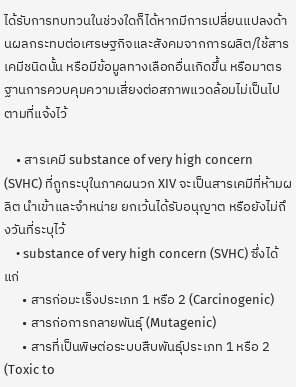ได้รับการทบทวนในช่วงใดก็ได้หากมีการเปลี่ยนแปลงด้านผลกระทบต่อเศรษฐกิจและสังคมจากการผลิต/ใช้สารเคมีชนิดนั้น หรือมีข้อมูลทางเลือกอื่นเกิดขึ้น หรือมาตรฐานการควบคุมความเสี่ยงต่อสภาพแวดล้อมไม่เป็นไปตามที่แจ้งไว้

    • สารเคมี substance of very high concern (SVHC) ที่ถูกระบุในภาคผนวก XIV จะเป็นสารเคมีที่ห้ามผลิต นำเข้าและจำหน่าย ยกเว้นได้รับอนุญาต หรือยังไม่ถึงวันที่ระบุไว้
    • substance of very high concern (SVHC) ซึ่งได้แก่
      • สารก่อมะเร็งประเภท 1 หรือ 2 (Carcinogenic)
      • สารก่อการกลายพันธุ์ (Mutagenic)
      • สารที่เป็นพิษต่อระบบสืบพันธุ์ประเภท 1 หรือ 2 (Toxic to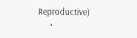Reproductive)
      •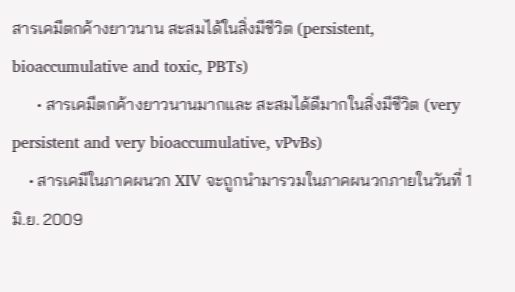สารเคมีตกค้างยาวนาน สะสมได้ในสิ่งมีชีวิต (persistent, bioaccumulative and toxic, PBTs)
      • สารเคมีตกค้างยาวนานมากและ สะสมได้ดีมากในสิ่งมีชีวิต (very persistent and very bioaccumulative, vPvBs)
    • สารเคมีในภาคผนวก XIV จะถูกนำมารวมในภาคผนวกภายในวันที่ 1 มิ.ย. 2009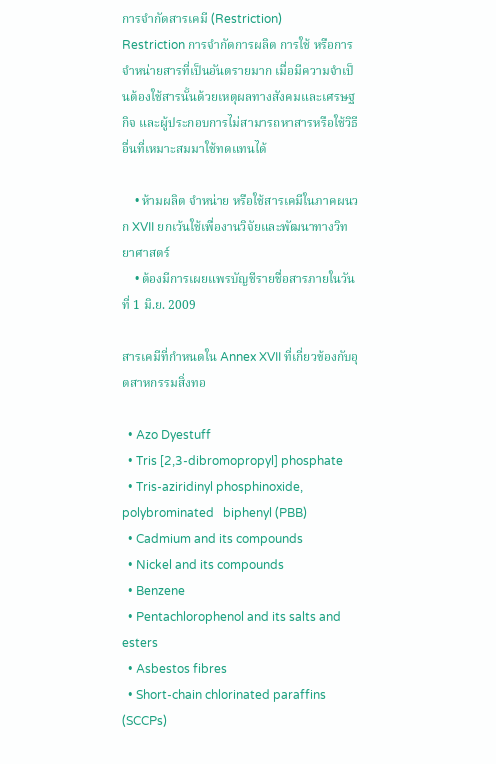การจำกัดสารเคมี (Restriction)
Restriction การจำกัดการผลิต การใช้ หรือการจำหน่ายสารที่เป็นอันตรายมาก เมื่อมีความจำเป็นต้องใช้สารนั้นด้วยเหตุผลทางสังคมและเศรษฐกิจ และผู้ประกอบการไม่สามารถหาสารหรือใช้วิธีอื่นที่เหมาะสมมาใช้ทดแทนได้

    • ห้ามผลิต จำหน่าย หรือใช้สารเคมีในภาคผนวก XVII ยกเว้นใช้เพื่องานวิจัยและพัฒนาทางวิทยาศาสตร์
    • ต้องมีการเผยแพรบัญชีรายชื่อสารภายในวันที่ 1 มิ.ย. 2009

สารเคมีที่กำหนดใน Annex XVII ที่เกี่ยวข้องกับอุตสาหกรรมสิ่งทอ

  • Azo Dyestuff
  • Tris [2,3-dibromopropyl] phosphate
  • Tris-aziridinyl phosphinoxide, polybrominated   biphenyl (PBB)
  • Cadmium and its compounds
  • Nickel and its compounds
  • Benzene
  • Pentachlorophenol and its salts and esters
  • Asbestos fibres
  • Short-chain chlorinated paraffins (SCCPs)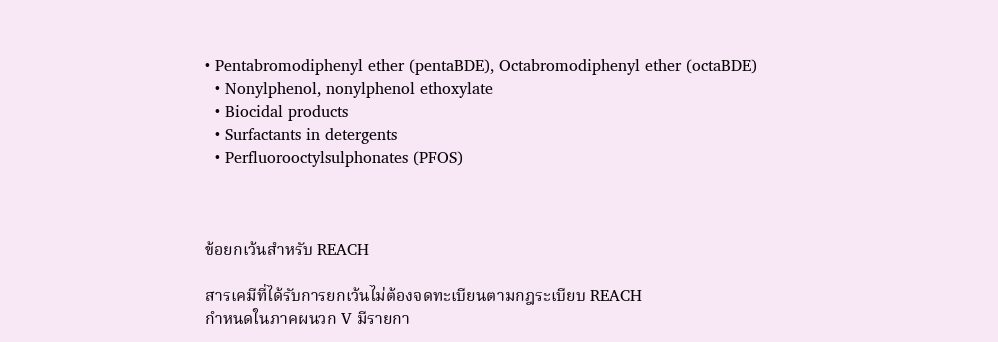• Pentabromodiphenyl ether (pentaBDE), Octabromodiphenyl ether (octaBDE)
  • Nonylphenol, nonylphenol ethoxylate
  • Biocidal products
  • Surfactants in detergents
  • Perfluorooctylsulphonates (PFOS)



ข้อยกเว้นสำหรับ REACH

สารเคมีที่ได้รับการยกเว้นไม่ต้องจดทะเบียนตามกฎระเบียบ REACH
กำหนดในภาคผนวก V มีรายกา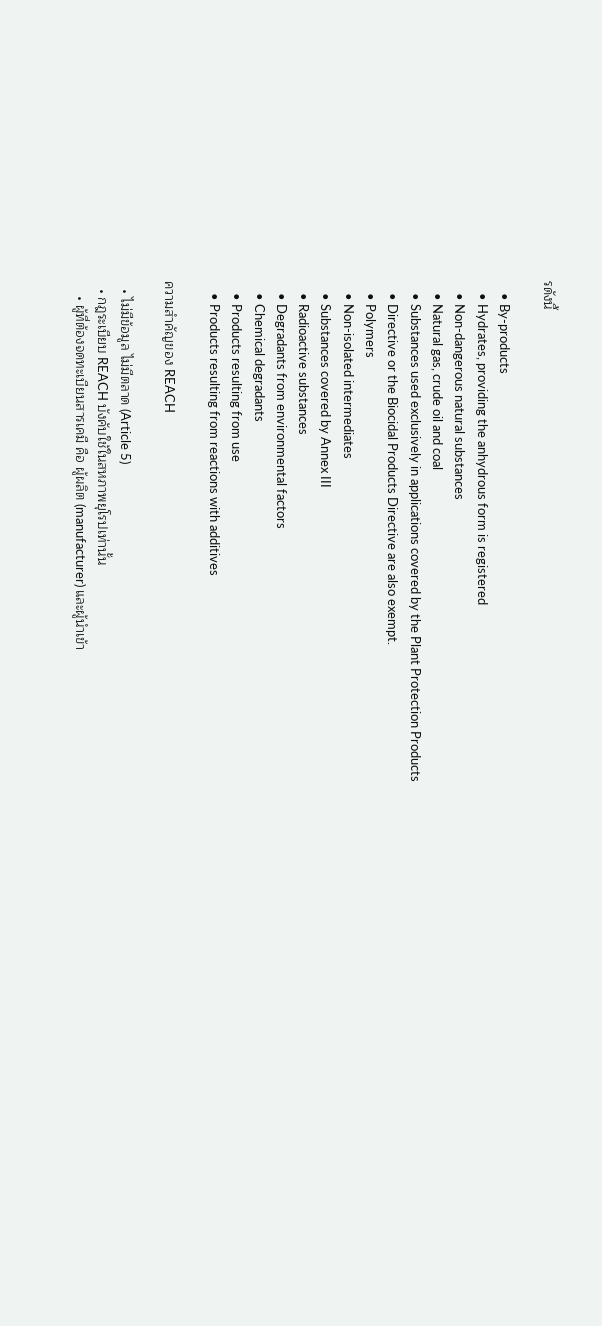รดังนี้

    • By-products
    • Hydrates, providing the anhydrous form is registered
    • Non-dangerous natural substances
    • Natural gas, crude oil and coal
    • Substances used exclusively in applications covered by the Plant Protection Products
    • Directive or the Biocidal Products Directive are also exempt.
    • Polymers
    • Non-isolated intermediates
    • Substances covered by Annex III
    • Radioactive substances
    • Degradants from environmental factors
    • Chemical degradants
    • Products resulting from use
    • Products resulting from reactions with additives

ความสำคัญของ REACH

  • ไม่มีข้อมูล ไม่มีตลาด (Article 5)
  • กฎระเบียบ REACH บังคับใช้ในสหภาพยุโรปเท่านั้น
    • ผู้ที่ต้องจดทะเบียนสารเคมี คือ ผู้ผลิต (manufacturer) และผู้นำเข้า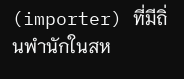(importer) ที่มีถิ่นพำนักในสห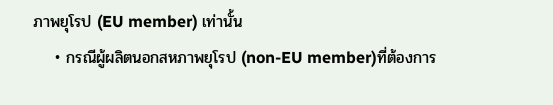ภาพยุโรป (EU member) เท่านั้น
    • กรณีผู้ผลิตนอกสหภาพยุโรป (non-EU member)ที่ต้องการ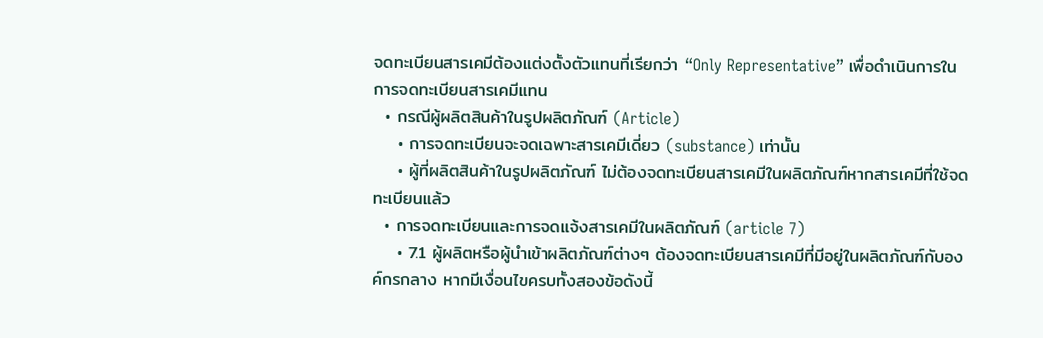จดทะเบียนสารเคมีต้องแต่งตั้งตัวแทนที่เรียกว่า “Only Representative” เพื่อดำเนินการในการจดทะเบียนสารเคมีแทน
  • กรณีผู้ผลิตสินค้าในรูปผลิตภัณฑ์ (Article)
    • การจดทะเบียนจะจดเฉพาะสารเคมีเดี่ยว (substance) เท่านั้น
    • ผู้ที่ผลิตสินค้าในรูปผลิตภัณฑ์ ไม่ต้องจดทะเบียนสารเคมีในผลิตภัณฑ์หากสารเคมีที่ใช้จดทะเบียนแล้ว
  • การจดทะเบียนและการจดแจ้งสารเคมีในผลิตภัณฑ์ (article 7)
    • 7.1 ผู้ผลิตหรือผู้นำเข้าผลิตภัณฑ์ต่างๆ ต้องจดทะเบียนสารเคมีที่มีอยู่ในผลิตภัณฑ์กับองค์กรกลาง หากมีเงื่อนไขครบทั้งสองข้อดังนี้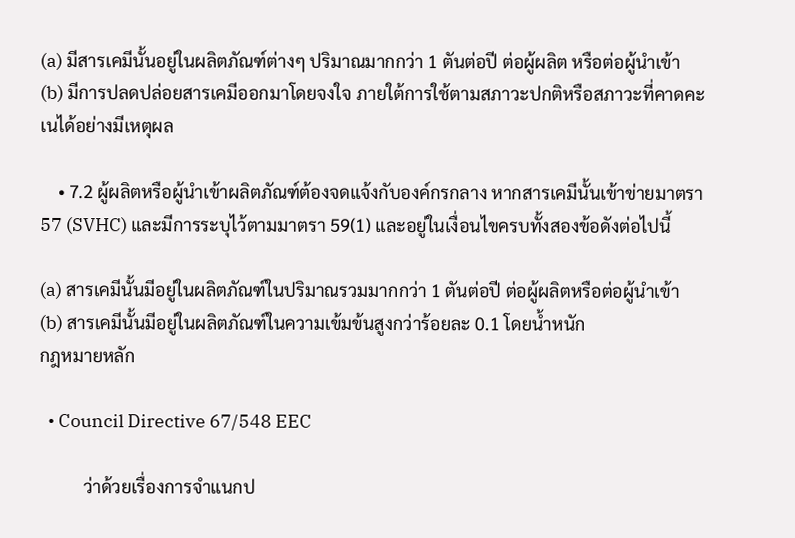(a) มีสารเคมีนั้นอยู่ในผลิตภัณฑ์ต่างๆ ปริมาณมากกว่า 1 ตันต่อปี ต่อผู้ผลิต หรือต่อผู้นำเข้า
(b) มีการปลดปล่อยสารเคมีออกมาโดยจงใจ ภายใต้การใช้ตามสภาวะปกติหรือสภาวะที่คาดคะเนได้อย่างมีเหตุผล

    • 7.2 ผู้ผลิตหรือผู้นำเข้าผลิตภัณฑ์ต้องจดแจ้งกับองค์กรกลาง หากสารเคมีนั้นเข้าข่ายมาตรา 57 (SVHC) และมีการระบุไว้ตามมาตรา 59(1) และอยู่ในเงื่อนไขครบทั้งสองข้อดังต่อไปนี้

(a) สารเคมีนั้นมีอยู่ในผลิตภัณฑ์ในปริมาณรวมมากกว่า 1 ตันต่อปี ต่อผู้ผลิตหรือต่อผู้นำเข้า
(b) สารเคมีนั้นมีอยู่ในผลิตภัณฑ์ในความเข้มข้นสูงกว่าร้อยละ 0.1 โดยน้ำหนัก
กฎหมายหลัก

  • Council Directive 67/548 EEC

          ว่าด้วยเรื่องการจำแนกป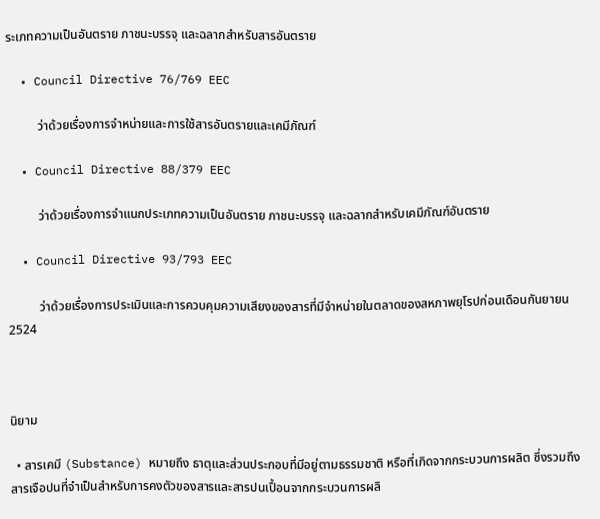ระเภทความเป็นอันตราย ภาชนะบรรจุ และฉลากสำหรับสารอันตราย

  • Council Directive 76/769 EEC

          ว่าด้วยเรื่องการจำหน่ายและการใช้สารอันตรายและเคมีภัณฑ์

  • Council Directive 88/379 EEC

          ว่าด้วยเรื่องการจำแนกประเภทความเป็นอันตราย ภาชนะบรรจุ และฉลากสำหรับเคมีภัณฑ์อันตราย

  • Council Directive 93/793 EEC

          ว่าด้วยเรื่องการประเมินและการควบคุมความเสียงของสารที่มีจำหน่ายในตลาดของสหภาพยุโรปก่อนเดือนกันยายน 2524



นิยาม

  • สารเคมี (Substance) หมายถึง ธาตุและส่วนประกอบที่มีอยู่ตามธรรมชาติ หรือที่เกิดจากกระบวนการผลิต ซึ่งรวมถึงสารเจือปนที่จำเป็นสำหรับการคงตัวของสารและสารปนเปื้อนจากกระบวนการผลิ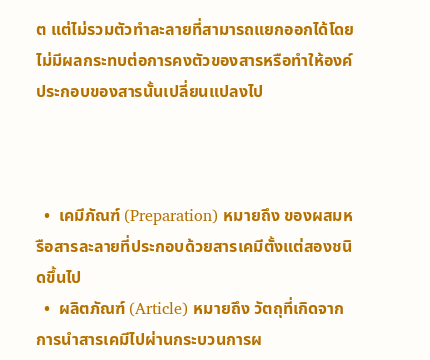ต แต่ไม่รวมตัวทำละลายที่สามารถแยกออกได้โดยไม่มีผลกระทบต่อการคงตัวของสารหรือทำให้องค์ประกอบของสารนั้นเปลี่ยนแปลงไป



  •  เคมีภัณฑ์ (Preparation) หมายถึง ของผสมหรือสารละลายที่ประกอบด้วยสารเคมีตั้งแต่สองชนิดขึ้นไป
  •  ผลิตภัณฑ์ (Article) หมายถึง วัตถุที่เกิดจากการนำสารเคมีไปผ่านกระบวนการผ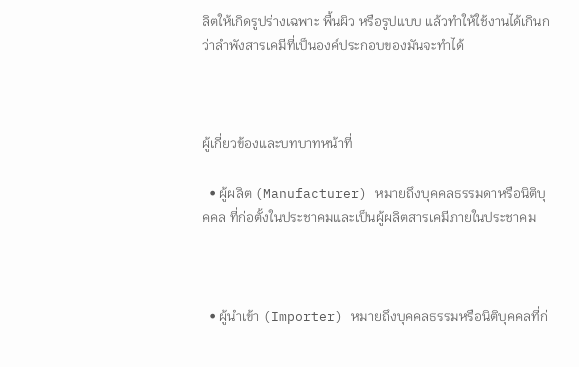ลิตให้เกิดรูปร่างเฉพาะ พื้นผิว หรือรูปแบบ แล้วทำให้ใช้งานได้เกินกว่าลำพังสารเคมีที่เป็นองค์ประกอบของมันจะทำได้



ผู้เกี่ยวข้องและบทบาทหน้าที่

  • ผู้ผลิต (Manufacturer) หมายถึงบุคคลธรรมดาหรือนิติบุคคล ที่ก่อตั้งในประชาคมและเป็นผู้ผลิตสารเคมีภายในประชาคม



  • ผู้นำเข้า (Importer) หมายถึงบุคคลธรรมหรือนิติบุคคลที่ก่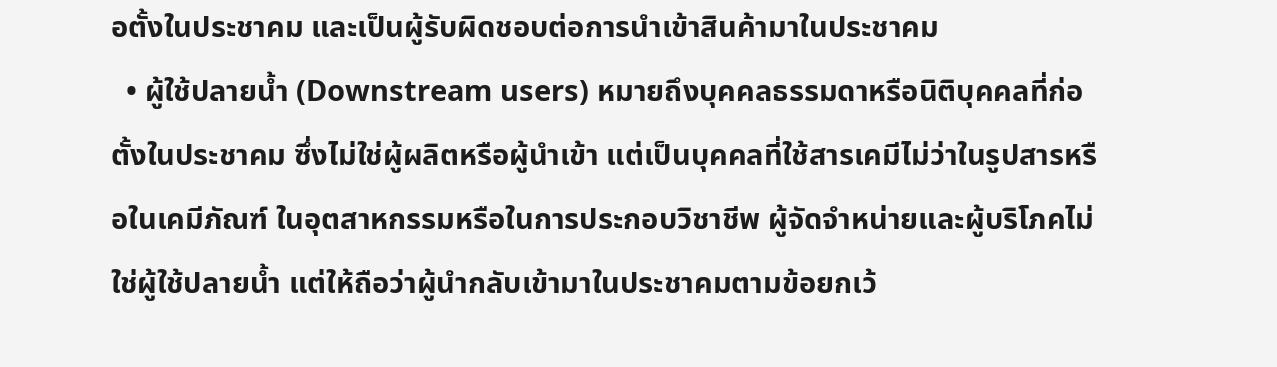อตั้งในประชาคม และเป็นผู้รับผิดชอบต่อการนำเข้าสินค้ามาในประชาคม
  • ผู้ใช้ปลายน้ำ (Downstream users) หมายถึงบุคคลธรรมดาหรือนิติบุคคลที่ก่อตั้งในประชาคม ซึ่งไม่ใช่ผู้ผลิตหรือผู้นำเข้า แต่เป็นบุคคลที่ใช้สารเคมีไม่ว่าในรูปสารหรือในเคมีภัณฑ์ ในอุตสาหกรรมหรือในการประกอบวิชาชีพ ผู้จัดจำหน่ายและผู้บริโภคไม่ใช่ผู้ใช้ปลายน้ำ แต่ให้ถือว่าผู้นำกลับเข้ามาในประชาคมตามข้อยกเว้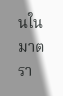นในมาตรา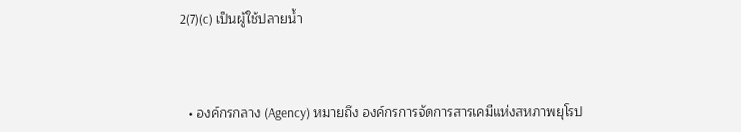2(7)(c) เป็นผู้ใช้ปลายน้ำ



  • องค์กรกลาง (Agency) หมายถึง องค์กรการจัดการสารเคมีแห่งสหภาพยุโรป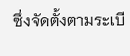ซึ่งจัดตั้งตามระเบี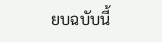ยบฉบับนี้